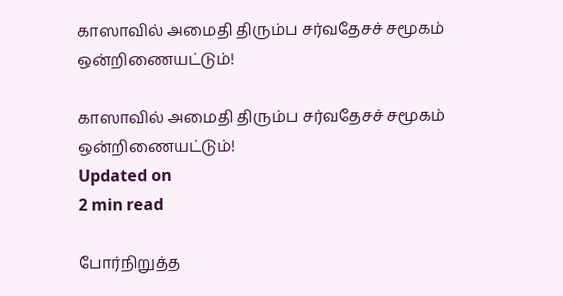காஸாவில் அமைதி திரும்ப சர்வதேசச் சமூகம் ஒன்றிணையட்டும்!

காஸாவில் அமைதி திரும்ப சர்வதேசச் சமூகம் ஒன்றிணையட்டும்!
Updated on
2 min read

போர்நிறுத்த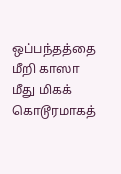ஒப்பந்தத்தை மீறி காஸா மீது மிகக் கொடூரமாகத்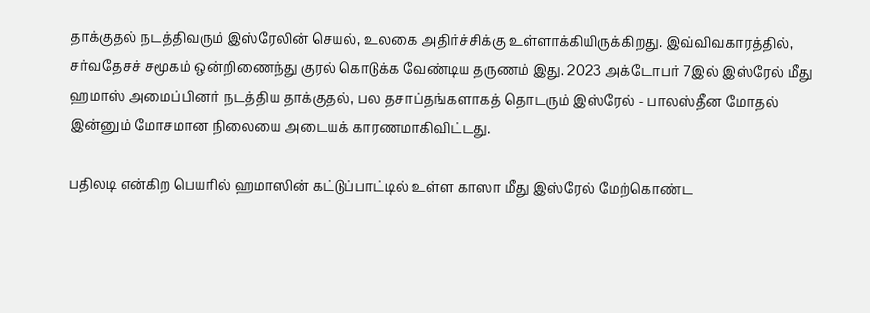தாக்குதல் நடத்திவரும் இஸ்ரேலின் செயல், உலகை அதிர்ச்சிக்கு உள்ளாக்கியிருக்கிறது. இவ்விவகாரத்தில், சர்வதேசச் சமூகம் ஒன்றிணைந்து குரல் கொடுக்க வேண்டிய தருணம் இது. 2023 அக்டோபர் 7இல் இஸ்ரேல் மீது ஹமாஸ் அமைப்பினர் நடத்திய தாக்குதல், பல தசாப்தங்களாகத் தொடரும் இஸ்ரேல் - பாலஸ்தீன மோதல் இன்னும் மோசமான நிலையை அடையக் காரணமாகிவிட்டது.

பதிலடி என்கிற பெயரில் ஹமாஸின் கட்டுப்பாட்டில் உள்ள காஸா மீது இஸ்ரேல் மேற்கொண்ட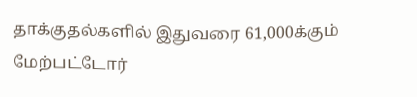தாக்குதல்களில் இதுவரை 61,000க்கும் மேற்பட்டோர்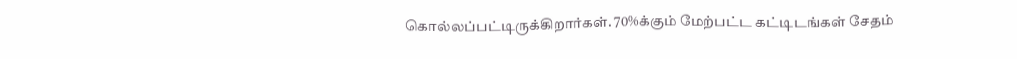கொல்லப்பட்டிருக்கிறார்கள். 70%க்கும் மேற்பட்ட கட்டிடங்கள் சேதம்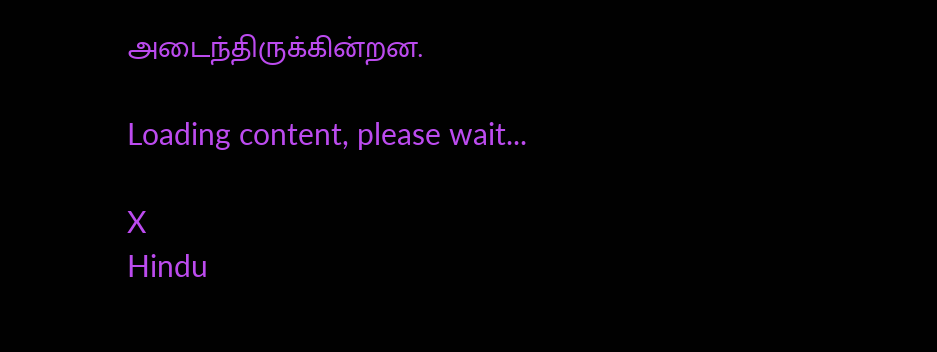அடைந்திருக்கின்றன.

Loading content, please wait...

X
Hindu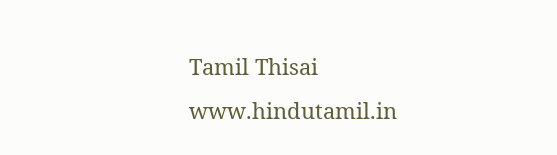Tamil Thisai
www.hindutamil.in